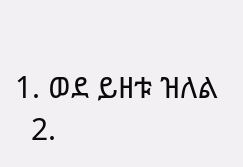1. ወደ ይዘቱ ዝለል
  2.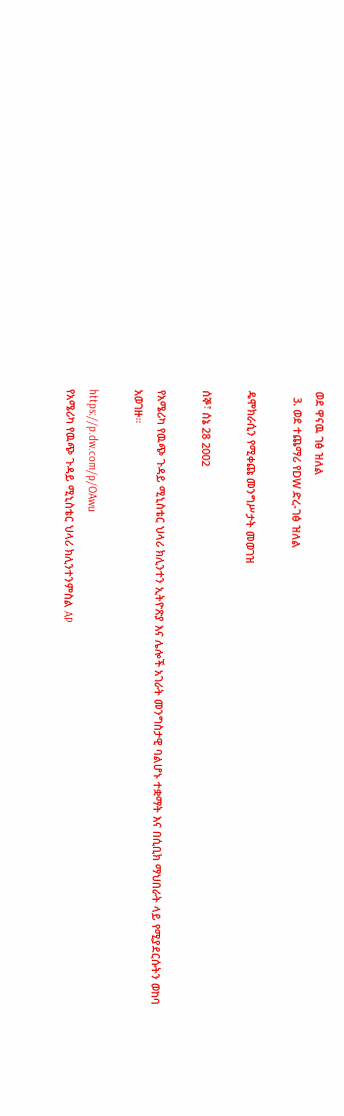ወደ ዋናዉ ገፅ ዝለል
  3. ወደ ተጨማሪ የDW ድረ-ገፅ ዝለል

ዴሞክራሲን የሚቀጩ መንግሥታት መወገዝ

ሰኞ፣ ሰኔ 28 2002

የአሜሪካ የዉጭ ጉዳይ ሚኒስቴር ህላሪ ክሊንተን ኢትዮጽያ እና ሌሎች አገራት መንግስታዊ ባልሆኑ ተቋማት እና በሲቢክ ማህበራት ላይ የሚያደርሱትን ወከባ አወገዙ።

https://p.dw.com/p/OAwu
የአሜሪካ የዉጭ ጉዳይ ሚኒስቴር ህላሪ ክሊንተንምስል AP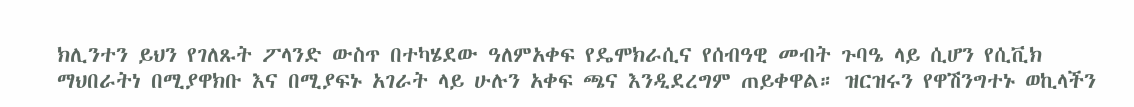ክሊንተን ይህን የገለጹት ፖላንድ ውስጥ በተካሄደው ዓለምአቀፍ የዴሞክራሲና የሰብዓዊ መብት ጉባዔ ላይ ሲሆን የሲቪክ ማህበራትነ በሚያዋክቡ እና በሚያፍኑ አገራት ላይ ሁሉን አቀፍ ጫና እንዲደረግም ጠይቀዋል። ዝርዝሩን የዋሽንግተኑ ወኪላችን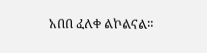አበበ ፈለቀ ልኮልናል።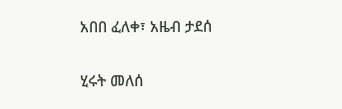አበበ ፈለቀ፣ አዜብ ታደሰ

ሂሩት መለሰ